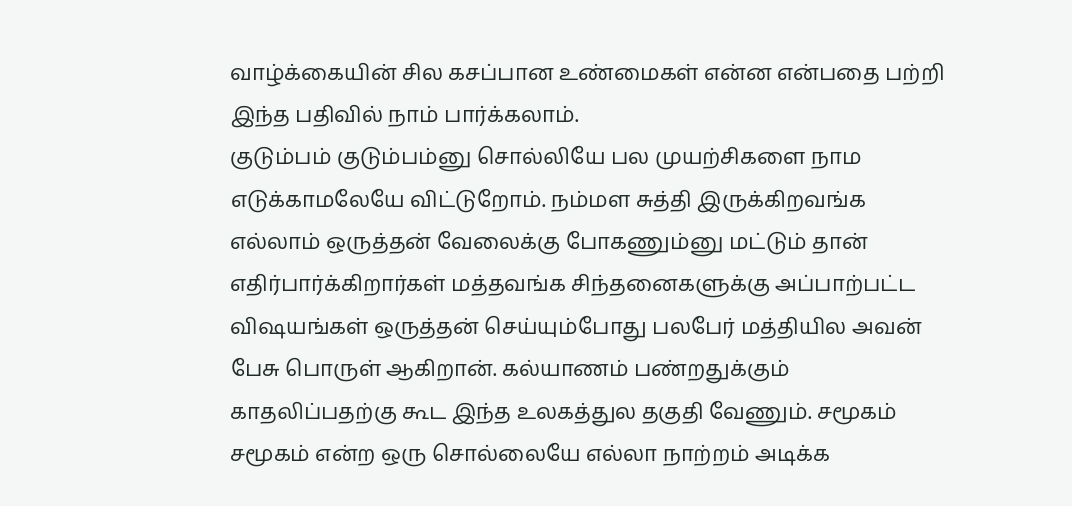வாழ்க்கையின் சில கசப்பான உண்மைகள் என்ன என்பதை பற்றி இந்த பதிவில் நாம் பார்க்கலாம்.
குடும்பம் குடும்பம்னு சொல்லியே பல முயற்சிகளை நாம எடுக்காமலேயே விட்டுறோம். நம்மள சுத்தி இருக்கிறவங்க எல்லாம் ஒருத்தன் வேலைக்கு போகணும்னு மட்டும் தான் எதிர்பார்க்கிறார்கள் மத்தவங்க சிந்தனைகளுக்கு அப்பாற்பட்ட விஷயங்கள் ஒருத்தன் செய்யும்போது பலபேர் மத்தியில அவன் பேசு பொருள் ஆகிறான். கல்யாணம் பண்றதுக்கும் காதலிப்பதற்கு கூட இந்த உலகத்துல தகுதி வேணும். சமூகம் சமூகம் என்ற ஒரு சொல்லையே எல்லா நாற்றம் அடிக்க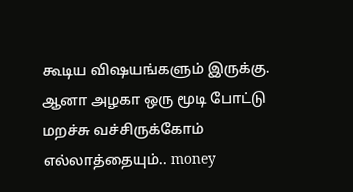கூடிய விஷயங்களும் இருக்கு. ஆனா அழகா ஒரு மூடி போட்டு மறச்சு வச்சிருக்கோம் எல்லாத்தையும்.. money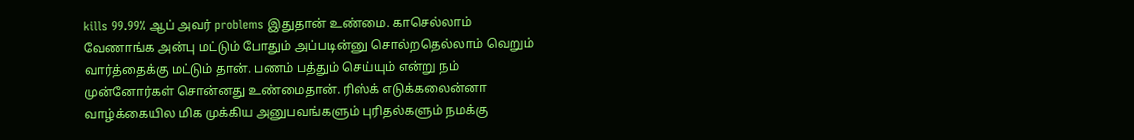kills 99.99% ஆப் அவர் problems இதுதான் உண்மை. காசெல்லாம் வேணாங்க அன்பு மட்டும் போதும் அப்படின்னு சொல்றதெல்லாம் வெறும் வார்த்தைக்கு மட்டும் தான். பணம் பத்தும் செய்யும் என்று நம் முன்னோர்கள் சொன்னது உண்மைதான். ரிஸ்க் எடுக்கலைன்னா வாழ்க்கையில மிக முக்கிய அனுபவங்களும் புரிதல்களும் நமக்கு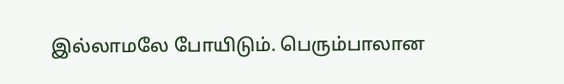இல்லாமலே போயிடும். பெரும்பாலான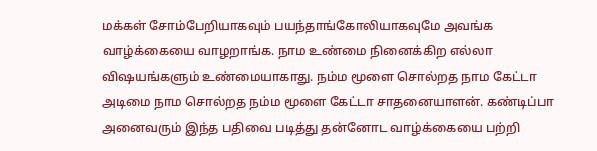மக்கள் சோம்பேறியாகவும் பயந்தாங்கோலியாகவுமே அவங்க வாழ்க்கையை வாழறாங்க. நாம உண்மை நினைக்கிற எல்லா விஷயங்களும் உண்மையாகாது. நம்ம மூளை சொல்றத நாம கேட்டா அடிமை நாம சொல்றத நம்ம மூளை கேட்டா சாதனையாளன். கண்டிப்பா அனைவரும் இந்த பதிவை படித்து தன்னோட வாழ்க்கையை பற்றி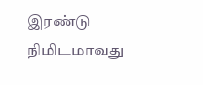இரண்டு நிமிடமாவது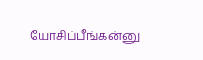யோசிப்பீங்கன்னு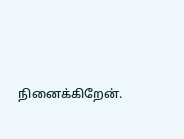நினைக்கிறேன்.